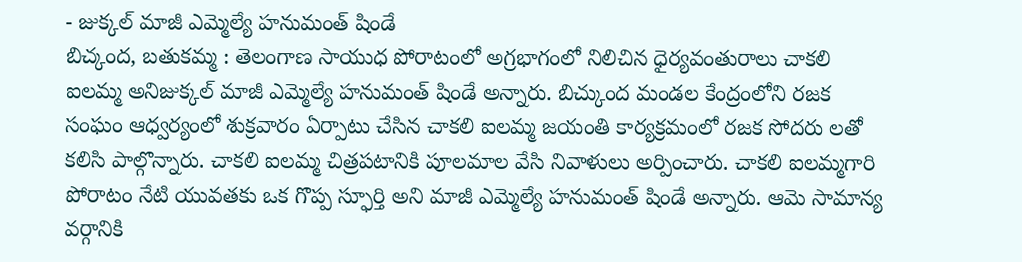- జుక్కల్ మాజీ ఎమ్మెల్యే హనుమంత్ షిండే
బిచ్కంద, బతుకమ్మ : తెలంగాణ సాయుధ పోరాటంలో అగ్రభాగంలో నిలిచిన ధైర్యవంతురాలు చాకలి ఐలమ్మ అనిజుక్కల్ మాజీ ఎమ్మెల్యే హనుమంత్ షిండే అన్నారు. బిచ్కుంద మండల కేంద్రంలోని రజక సంఘం ఆధ్వర్యంలో శుక్రవారం ఏర్పాటు చేసిన చాకలి ఐలమ్మ జయంతి కార్యక్రమంలో రజక సోదరు లతో కలిసి పాల్గొన్నారు. చాకలి ఐలమ్మ చిత్రపటానికి పూలమాల వేసి నివాళులు అర్పించారు. చాకలి ఐలమ్మగారి పోరాటం నేటి యువతకు ఒక గొప్ప స్ఫూర్తి అని మాజీ ఎమ్మెల్యే హనుమంత్ షిండే అన్నారు. ఆమె సామాన్య వర్గానికి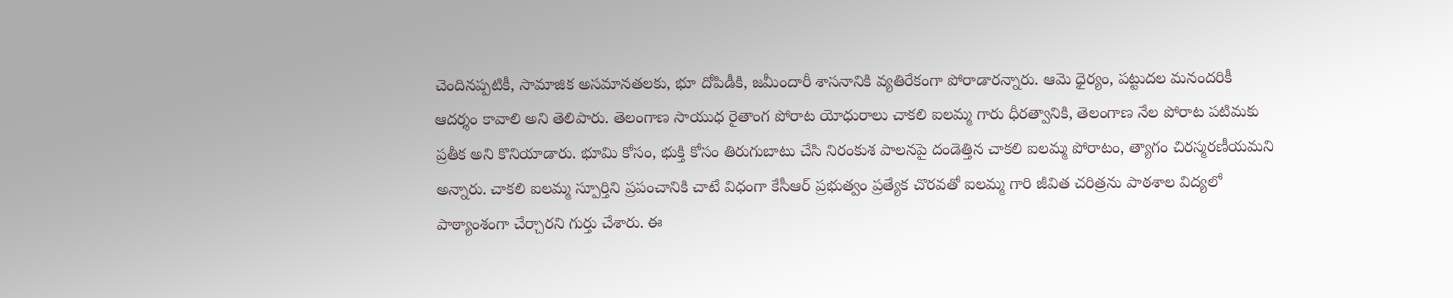చెందినప్పటికీ, సామాజిక అసమానతలకు, భూ దోపిడీకి, జమీందారీ శాసనానికి వ్యతిరేకంగా పోరాడారన్నారు. ఆమె ధైర్యం, పట్టుదల మనందరికీ ఆదర్శం కావాలి అని తెలిపారు. తెలంగాణ సాయుధ రైతాంగ పోరాట యోధురాలు చాకలి ఐలమ్మ గారు ధీరత్వానికి, తెలంగాణ నేల పోరాట పటిమకు ప్రతీక అని కొనియాడారు. భూమి కోసం, భుక్తి కోసం తిరుగుబాటు చేసి నిరంకుశ పాలనపై దండెత్తిన చాకలి ఐలమ్మ పోరాటం, త్యాగం చిరస్మరణీయమని అన్నారు. చాకలి ఐలమ్మ స్పూర్తిని ప్రపంచానికి చాటే విధంగా కేసీఆర్ ప్రభుత్వం ప్రత్యేక చొరవతో ఐలమ్మ గారి జీవిత చరిత్రను పాఠశాల విద్యలో పాఠ్యాంశంగా చేర్చారని గుర్తు చేశారు. ఈ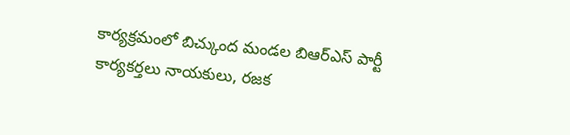కార్యక్రమంలో బిచ్కుంద మండల బిఆర్ఎస్ పార్టీ కార్యకర్తలు నాయకులు, రజక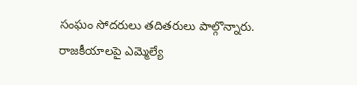సంఘం సోదరులు తదితరులు పాల్గొన్నారు. రాజకీయాలపై ఎమ్మెల్యే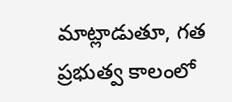మాట్లాడుతూ, గత ప్రభుత్వ కాలంలో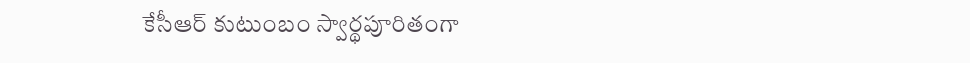కేసీఆర్ కుటుంబం స్వార్థపూరితంగా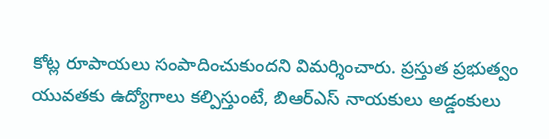కోట్ల రూపాయలు సంపాదించుకుందని విమర్శించారు. ప్రస్తుత ప్రభుత్వం యువతకు ఉద్యోగాలు కల్పిస్తుంటే, బిఆర్ఎస్ నాయకులు అడ్డంకులు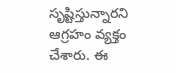సృష్టిస్తున్నారని ఆగ్రహం వ్యక్తం చేశారు. ఈ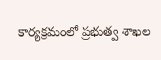కార్యక్రమంలో ప్రభుత్వ శాఖల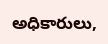అధికారులు,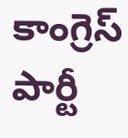కాంగ్రెస్ పార్టీ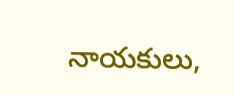నాయకులు,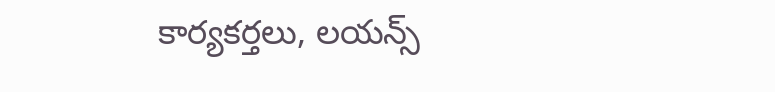కార్యకర్తలు, లయన్స్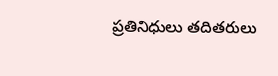ప్రతినిధులు తదితరులు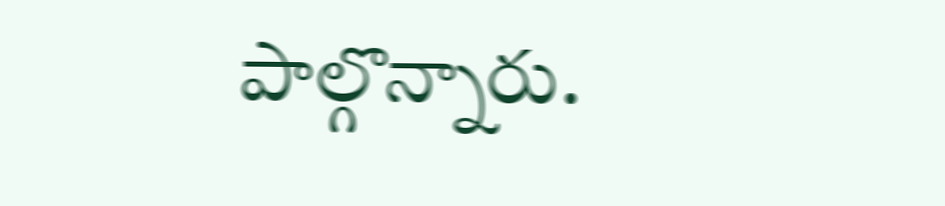పాల్గొన్నారు.